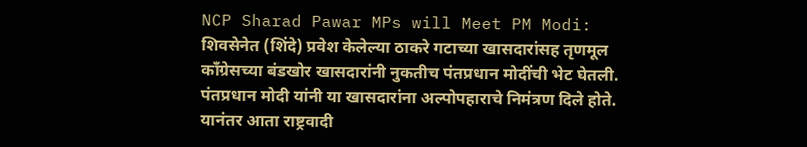NCP Sharad Pawar MPs will Meet PM Modi: शिवसेनेत (शिंदे) प्रवेश केलेल्या ठाकरे गटाच्या खासदारांसह तृणमूल काँग्रेसच्या बंडखोर खासदारांनी नुकतीच पंतप्रधान मोदींची भेट घेतली. पंतप्रधान मोदी यांनी या खासदारांना अल्पोपहाराचे निमंत्रण दिले होते. यानंतर आता राष्ट्रवादी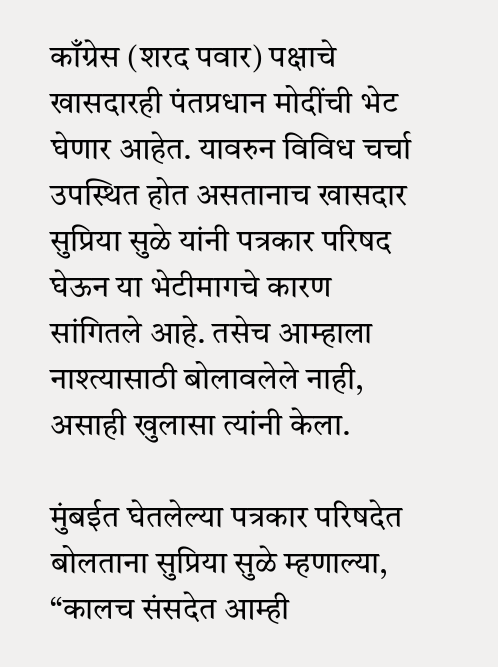काँग्रेस (शरद पवार) पक्षाचे खासदारही पंतप्रधान मोदींची भेट घेणार आहेत. यावरुन विविध चर्चा उपस्थित होत असतानाच खासदार सुप्रिया सुळे यांनी पत्रकार परिषद घेऊन या भेटीमागचे कारण सांगितले आहे. तसेच आम्हाला नाश्त्यासाठी बोलावलेले नाही, असाही खुलासा त्यांनी केला.

मुंबईत घेतलेल्या पत्रकार परिषदेत बोलताना सुप्रिया सुळे म्हणाल्या, “कालच संसदेत आम्ही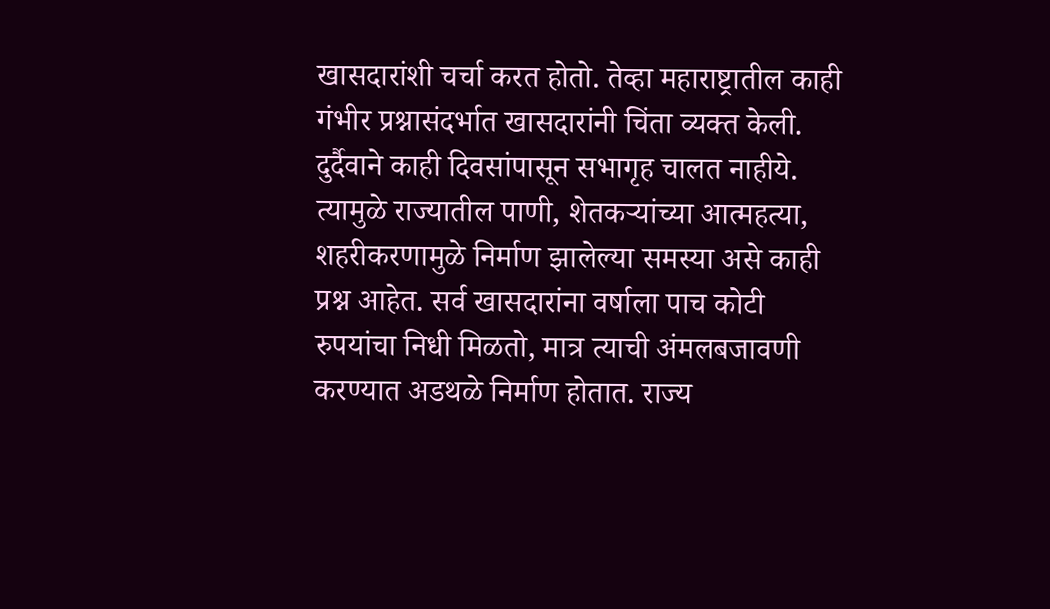खासदारांशी चर्चा करत होतो. तेव्हा महाराष्ट्रातील काही गंभीर प्रश्नासंदर्भात खासदारांनी चिंता व्यक्त केली. दुर्दैवाने काही दिवसांपासून सभागृह चालत नाहीये. त्यामुळे राज्यातील पाणी, शेतकऱ्यांच्या आत्महत्या, शहरीकरणामुळे निर्माण झालेल्या समस्या असे काही प्रश्न आहेत. सर्व खासदारांना वर्षाला पाच कोटी रुपयांचा निधी मिळतो, मात्र त्याची अंमलबजावणी करण्यात अडथळे निर्माण होतात. राज्य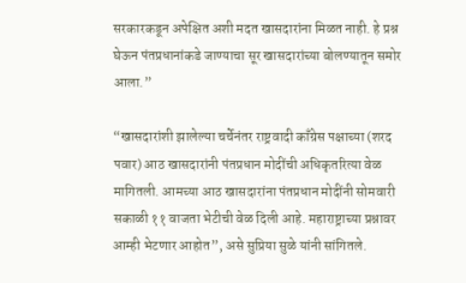सरकारकडून अपेक्षित अशी मदत खासदारांना मिळत नाही. हे प्रश्न घेऊन पंतप्रधानांकडे जाण्याचा सूर खासदारांच्या बोलण्यातून समोर आला.”

“खासदारांशी झालेल्या चर्चेनंतर राष्ट्रवादी काँग्रेस पक्षाच्या (शरद पवार) आठ खासदारांनी पंतप्रधान मोदींची अधिकृतरित्या वेळ मागितली. आमच्या आठ खासदारांना पंतप्रधान मोदींनी सोमवारी सकाळी ११ वाजता भेटीची वेळ दिली आहे. महाराष्ट्राच्या प्रश्नावर आम्ही भेटणार आहोत”, असे सुप्रिया सुळे यांनी सांगितले.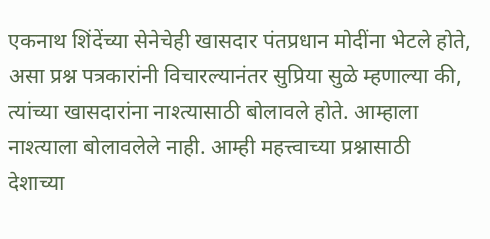एकनाथ शिंदेंच्या सेनेचेही खासदार पंतप्रधान मोदींना भेटले होते, असा प्रश्न पत्रकारांनी विचारल्यानंतर सुप्रिया सुळे म्हणाल्या की, त्यांच्या खासदारांना नाश्त्यासाठी बोलावले होते. आम्हाला नाश्त्याला बोलावलेले नाही. आम्ही महत्त्वाच्या प्रश्नासाठी देशाच्या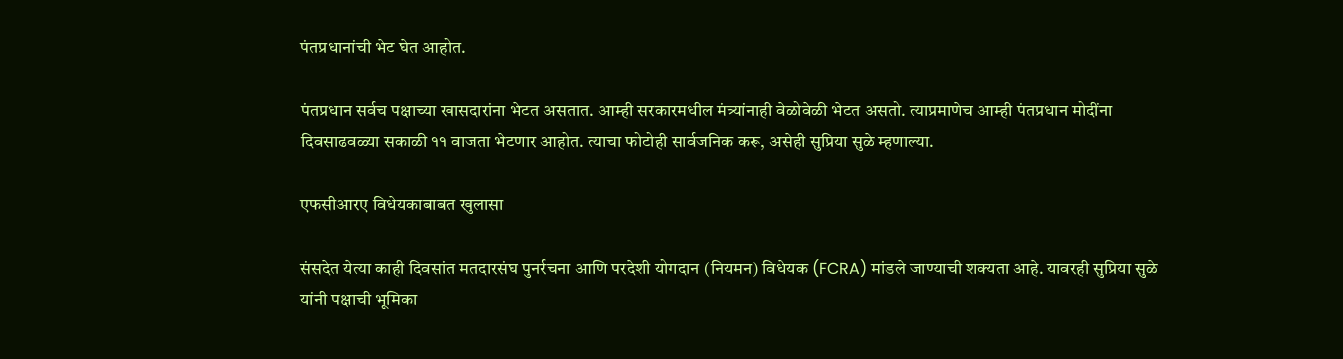पंतप्रधानांची भेट घेत आहोत.

पंतप्रधान सर्वच पक्षाच्या खासदारांना भेटत असतात. आम्ही सरकारमधील मंत्र्यांनाही वेळोवेळी भेटत असतो. त्याप्रमाणेच आम्ही पंतप्रधान मोदींना दिवसाढवळ्या सकाळी ११ वाजता भेटणार आहोत. त्याचा फोटोही सार्वजनिक करू, असेही सुप्रिया सुळे म्हणाल्या.

एफसीआरए विधेयकाबाबत खुलासा

संसदेत येत्या काही दिवसांत मतदारसंघ पुनर्रचना आणि परदेशी योगदान (नियमन) विधेयक (FCRA) मांडले जाण्याची शक्यता आहे. यावरही सुप्रिया सुळे यांनी पक्षाची भूमिका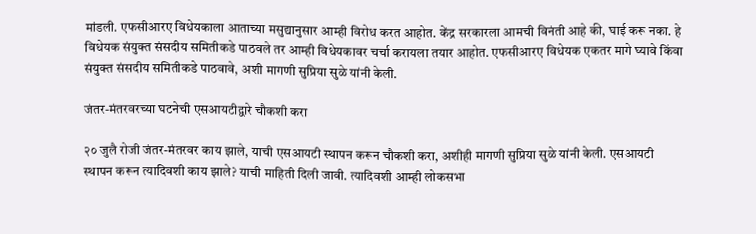मांडली. एफसीआरए विधेयकाला आताच्या मसुद्यानुसार आम्ही विरोध करत आहोत. केंद्र सरकारला आमची विनंती आहे की, घाई करू नका. हे विधेयक संयुक्त संसदीय समितीकडे पाठवले तर आम्ही विधेयकावर चर्चा करायला तयार आहोत. एफसीआरए विधेयक एकतर मागे घ्यावे किंवा संयुक्त संसदीय समितीकडे पाठवावे, अशी मागणी सुप्रिया सुळे यांनी केली.

जंतर-मंतरवरच्या घटनेची एसआयटीद्वारे चौकशी करा

२० जुलै रोजी जंतर-मंतरवर काय झाले, याची एसआयटी स्थापन करून चौकशी करा, अशीही मागणी सुप्रिया सुळे यांनी केली. एसआयटी स्थापन करून त्यादिवशी काय झाले? याची माहिती दिली जावी. त्यादिवशी आम्ही लोकसभा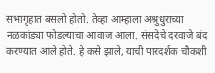सभागृहात बसलो होतो. तेव्हा आम्हाला अश्रुधुराच्या नळकांड्या फोडल्याचा आवाज आला. संसदेचे दरवाजे बंद करण्यात आले होते. हे कसे झाले, याची पारदर्शक चौकशी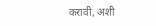करावी, अशी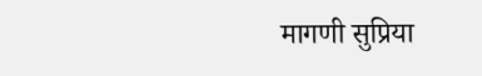मागणी सुप्रिया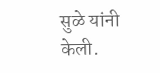सुळे यांनी केली.